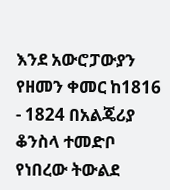እንደ አውሮፓውያን የዘመን ቀመር ከ1816 - 1824 በአልጄሪያ ቆንስላ ተመድቦ የነበረው ትውልደ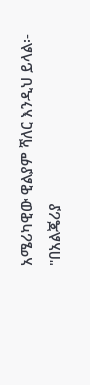አሜሪካዊው ዊልያም ሻለር እንዲህ ይላል፡-
"በአልጄሪያ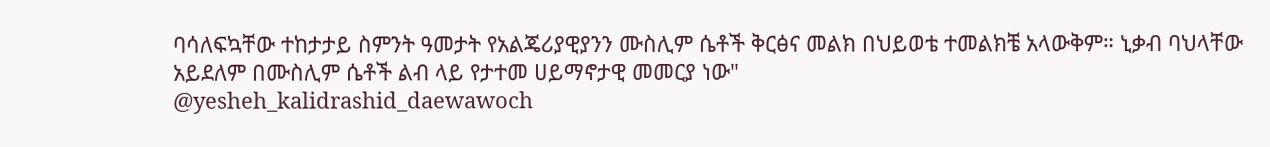ባሳለፍኳቸው ተከታታይ ስምንት ዓመታት የአልጄሪያዊያንን ሙስሊም ሴቶች ቅርፅና መልክ በህይወቴ ተመልክቼ አላውቅም። ኒቃብ ባህላቸው አይደለም በሙስሊም ሴቶች ልብ ላይ የታተመ ሀይማኖታዊ መመርያ ነው"
@yesheh_kalidrashid_daewawoch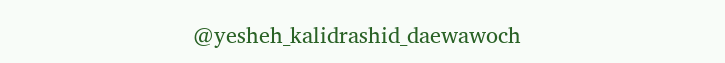@yesheh_kalidrashid_daewawoch